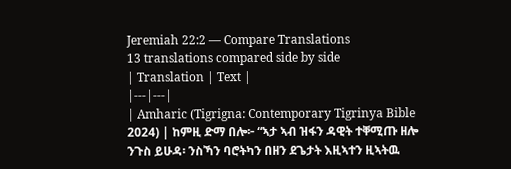Jeremiah 22:2 — Compare Translations
13 translations compared side by side
| Translation | Text |
|---|---|
| Amharic (Tigrigna: Contemporary Tigrinya Bible 2024) | ከምዚ ድማ በሎ፦ “ኣታ ኣብ ዝፋን ዳዊት ተቐሚጡ ዘሎ ንጉስ ይሁዳ፡ ንስኻን ባሮትካን በዘን ደጌታት እዚኣተን ዚኣትዉ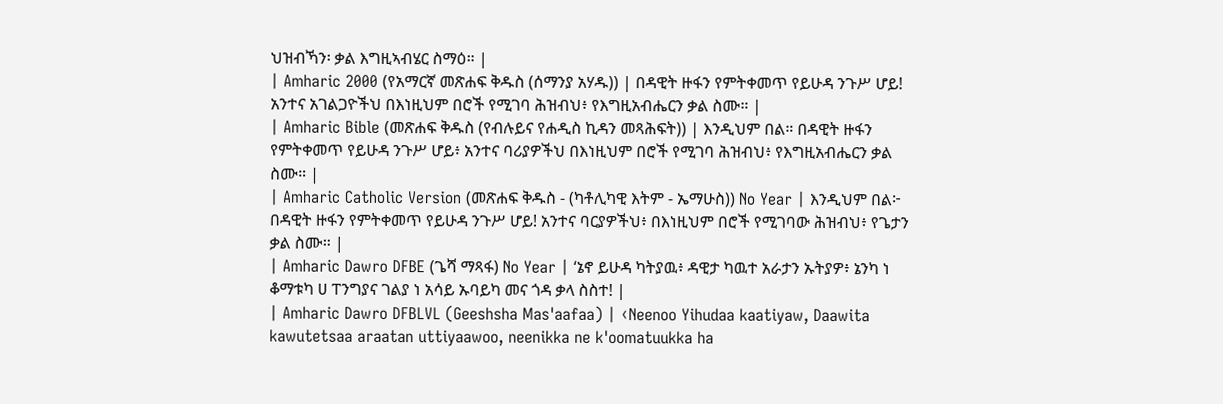ህዝብኻን፡ ቃል እግዚኣብሄር ስማዕ። |
| Amharic 2000 (የአማርኛ መጽሐፍ ቅዱስ (ሰማንያ አሃዱ)) | በዳዊት ዙፋን የምትቀመጥ የይሁዳ ንጉሥ ሆይ! አንተና አገልጋዮችህ በእነዚህም በሮች የሚገባ ሕዝብህ፥ የእግዚአብሔርን ቃል ስሙ። |
| Amharic Bible (መጽሐፍ ቅዱስ (የብሉይና የሐዲስ ኪዳን መጻሕፍት)) | እንዲህም በል። በዳዊት ዙፋን የምትቀመጥ የይሁዳ ንጉሥ ሆይ፥ አንተና ባሪያዎችህ በእነዚህም በሮች የሚገባ ሕዝብህ፥ የእግዚአብሔርን ቃል ስሙ። |
| Amharic Catholic Version (መጽሐፍ ቅዱስ - (ካቶሊካዊ እትም - ኤማሁስ)) No Year | እንዲህም በል፦ በዳዊት ዙፋን የምትቀመጥ የይሁዳ ንጉሥ ሆይ! አንተና ባርያዎችህ፥ በእነዚህም በሮች የሚገባው ሕዝብህ፥ የጌታን ቃል ስሙ። |
| Amharic Dawro DFBE (ጌሻ ማጻፋ) No Year | ‘ኔኖ ይሁዳ ካትያዉ፥ ዳዊታ ካዉተ አራታን ኡትያዎ፥ ኔንካ ነ ቆማቱካ ሀ ፐንግያና ገልያ ነ አሳይ ኡባይካ መና ጎዳ ቃላ ስስተ! |
| Amharic Dawro DFBLVL (Geeshsha Mas'aafaa) | ‹Neenoo Yihudaa kaatiyaw, Daawita kawutetsaa araatan uttiyaawoo, neenikka ne k'oomatuukka ha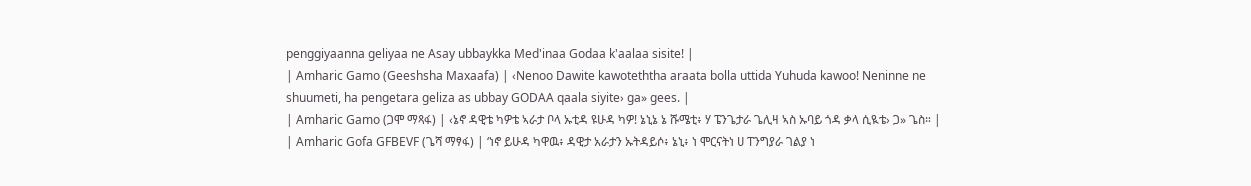penggiyaanna geliyaa ne Asay ubbaykka Med'inaa Godaa k'aalaa sisite! |
| Amharic Gamo (Geeshsha Maxaafa) | ‹Nenoo Dawite kawoteththa araata bolla uttida Yuhuda kawoo! Neninne ne shuumeti, ha pengetara geliza as ubbay GODAA qaala siyite› ga» gees. |
| Amharic Gamo (ጋሞ ማጻፋ) | ‹ኔኖ ዳዊቴ ካዎቴ ኣራታ ቦላ ኡቲዳ ዩሁዳ ካዎ! ኔኒኔ ኔ ሹሜቲ፥ ሃ ፔንጌታራ ጌሊዛ ኣስ ኡባይ ጎዳ ቃላ ሲዪቴ› ጋ» ጌስ። |
| Amharic Gofa GFBEVF (ጌሻ ማፃፋ) | ‘ነኖ ይሁዳ ካዋዉ፥ ዳዊታ አራታን ኡትዳይሶ፥ ኔኒ፥ ነ ሞርናትነ ሀ ፐንግያራ ገልያ ነ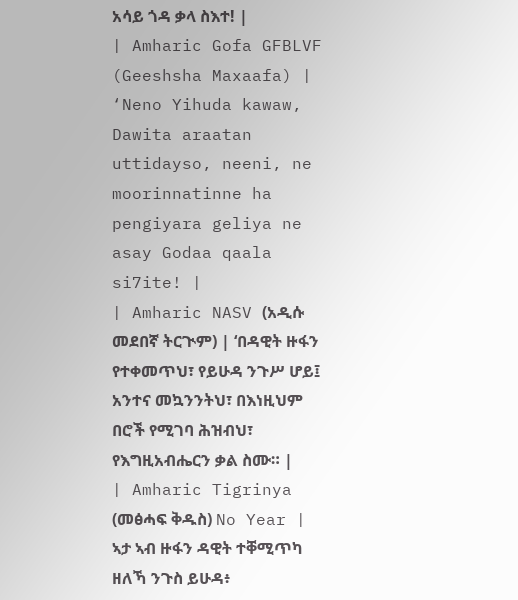አሳይ ጎዳ ቃላ ስእተ! |
| Amharic Gofa GFBLVF (Geeshsha Maxaafa) | ‘Neno Yihuda kawaw, Dawita araatan uttidayso, neeni, ne moorinnatinne ha pengiyara geliya ne asay Godaa qaala si7ite! |
| Amharic NASV (አዲሱ መደበኛ ትርጒም) | ‘በዳዊት ዙፋን የተቀመጥህ፣ የይሁዳ ንጉሥ ሆይ፤ አንተና መኳንንትህ፣ በእነዚህም በሮች የሚገባ ሕዝብህ፣ የእግዚአብሔርን ቃል ስሙ። |
| Amharic Tigrinya (መፅሓፍ ቅዱስ) No Year | ኣታ ኣብ ዙፋን ዳዊት ተቐሚጥካ ዘለኻ ንጉስ ይሁዳ፥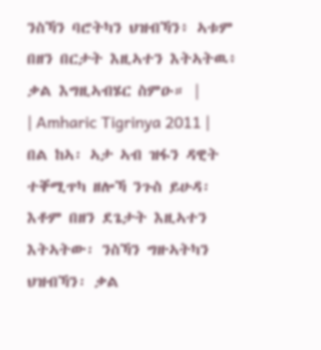ንስኻን ባሮትካን ህዝብኻን፥ ኣቱም በዘን በርታት እዚኣተን እትኣትዉ፥ ቃል እግዚኣብሄር ስምዑ። |
| Amharic Tigrinya 2011 | በል ከኣ፡ ኣታ ኣብ ዝፋን ዳዊት ተቐሚጥካ ዘሎኻ ንጉስ ይሁዳ፡ እቶም በዘን ደጌታት እዚኣተን እትኣትው፡ ንስኻን ግዙኣትካን ህዝብኻን፡ ቃል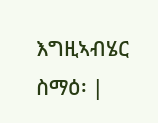እግዚኣብሄር ስማዕ፡ |